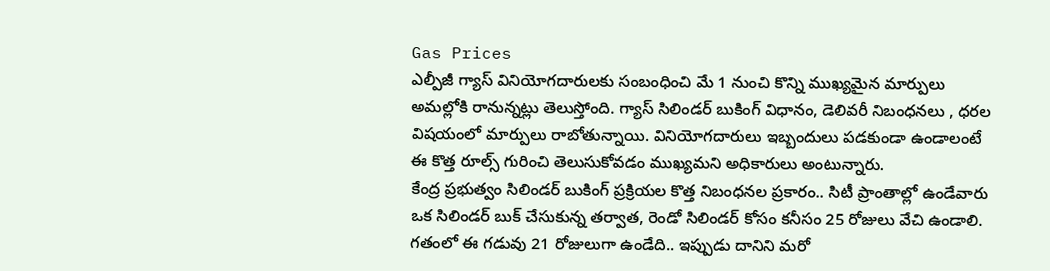Gas Prices
ఎల్పీజీ గ్యాస్ వినియోగదారులకు సంబంధించి మే 1 నుంచి కొన్ని ముఖ్యమైన మార్పులు అమల్లోకి రానున్నట్లు తెలుస్తోంది. గ్యాస్ సిలిండర్ బుకింగ్ విధానం, డెలివరీ నిబంధనలు , ధరల విషయంలో మార్పులు రాబోతున్నాయి. వినియోగదారులు ఇబ్బందులు పడకుండా ఉండాలంటే ఈ కొత్త రూల్స్ గురించి తెలుసుకోవడం ముఖ్యమని అధికారులు అంటున్నారు.
కేంద్ర ప్రభుత్వం సిలిండర్ బుకింగ్ ప్రక్రియల కొత్త నిబంధనల ప్రకారం.. సిటీ ప్రాంతాల్లో ఉండేవారు ఒక సిలిండర్ బుక్ చేసుకున్న తర్వాత, రెండో సిలిండర్ కోసం కనీసం 25 రోజులు వేచి ఉండాలి. గతంలో ఈ గడువు 21 రోజులుగా ఉండేది.. ఇప్పుడు దానిని మరో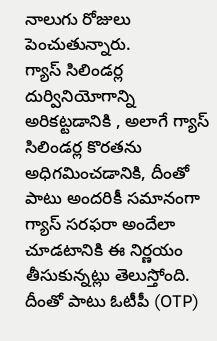నాలుగు రోజులు పెంచుతున్నారు.
గ్యాస్ సిలిండర్ల దుర్వినియోగాన్ని అరికట్టడానికి , అలాగే గ్యాస్ సిలిండర్ల కొరతను అధిగమించడానికి, దీంతో పాటు అందరికీ సమానంగా గ్యాస్ సరఫరా అందేలా చూడటానికి ఈ నిర్ణయం తీసుకున్నట్లు తెలుస్తోంది. దీంతో పాటు ఓటీపీ (OTP)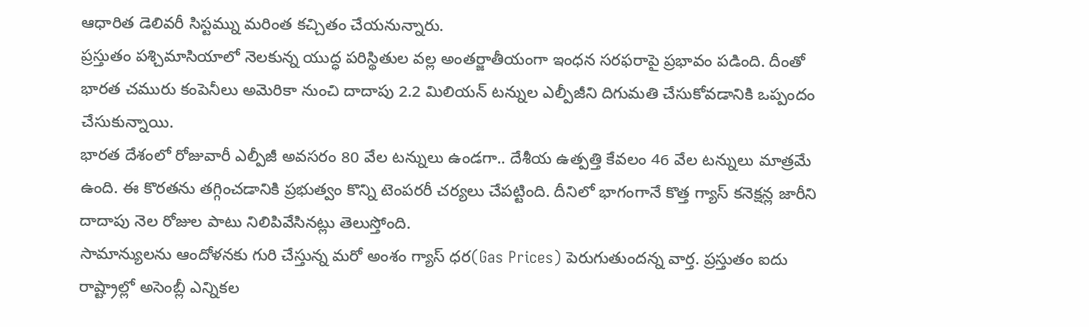ఆధారిత డెలివరీ సిస్టమ్ను మరింత కచ్చితం చేయనున్నారు.
ప్రస్తుతం పశ్చిమాసియాలో నెలకున్న యుద్ధ పరిస్థితుల వల్ల అంతర్జాతీయంగా ఇంధన సరఫరాపై ప్రభావం పడింది. దీంతో భారత చమురు కంపెనీలు అమెరికా నుంచి దాదాపు 2.2 మిలియన్ టన్నుల ఎల్పీజీని దిగుమతి చేసుకోవడానికి ఒప్పందం చేసుకున్నాయి.
భారత దేశంలో రోజువారీ ఎల్పీజీ అవసరం 80 వేల టన్నులు ఉండగా.. దేశీయ ఉత్పత్తి కేవలం 46 వేల టన్నులు మాత్రమే ఉంది. ఈ కొరతను తగ్గించడానికి ప్రభుత్వం కొన్ని టెంపరరీ చర్యలు చేపట్టింది. దీనిలో భాగంగానే కొత్త గ్యాస్ కనెక్షన్ల జారీని దాదాపు నెల రోజుల పాటు నిలిపివేసినట్లు తెలుస్తోంది.
సామాన్యులను ఆందోళనకు గురి చేస్తున్న మరో అంశం గ్యాస్ ధర(Gas Prices) పెరుగుతుందన్న వార్త. ప్రస్తుతం ఐదు రాష్ట్రాల్లో అసెంబ్లీ ఎన్నికల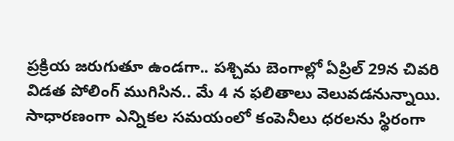ప్రక్రియ జరుగుతూ ఉండగా.. పశ్చిమ బెంగాల్లో ఏప్రిల్ 29న చివరి విడత పోలింగ్ ముగిసిన.. మే 4 న ఫలితాలు వెలువడనున్నాయి.
సాధారణంగా ఎన్నికల సమయంలో కంపెనీలు ధరలను స్థిరంగా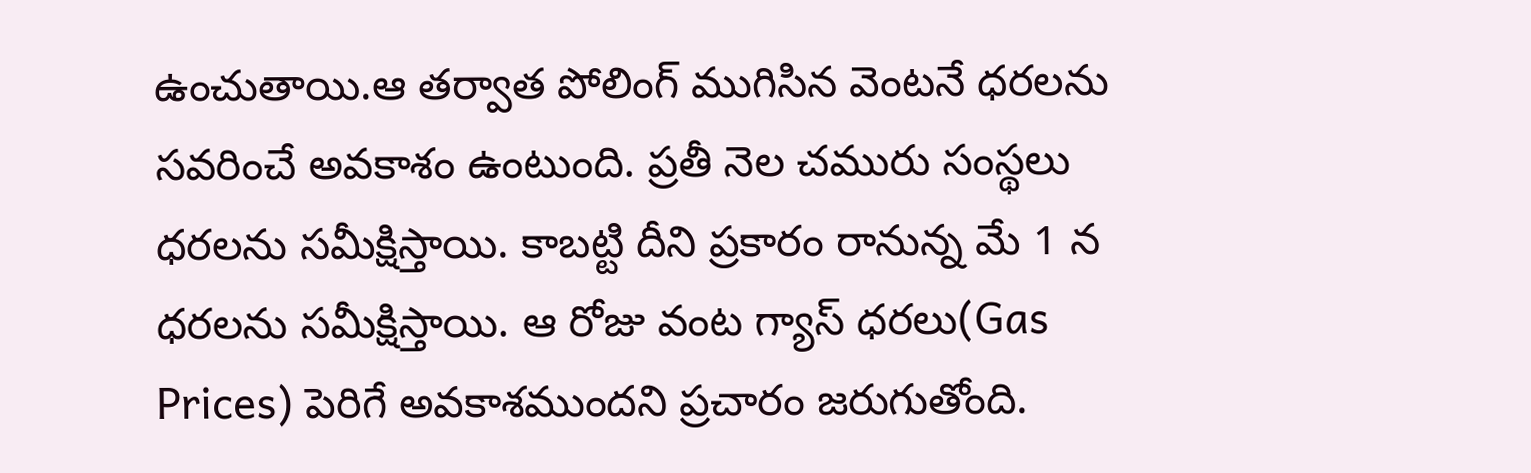ఉంచుతాయి.ఆ తర్వాత పోలింగ్ ముగిసిన వెంటనే ధరలను సవరించే అవకాశం ఉంటుంది. ప్రతీ నెల చమురు సంస్థలు ధరలను సమీక్షిస్తాయి. కాబట్టి దీని ప్రకారం రానున్న మే 1 న ధరలను సమీక్షిస్తాయి. ఆ రోజు వంట గ్యాస్ ధరలు(Gas Prices) పెరిగే అవకాశముందని ప్రచారం జరుగుతోంది.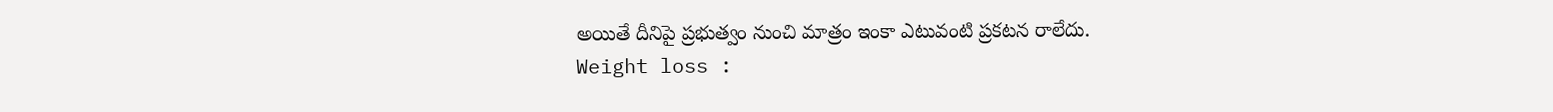అయితే దీనిపై ప్రభుత్వం నుంచి మాత్రం ఇంకా ఎటువంటి ప్రకటన రాలేదు.
Weight loss :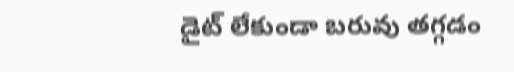డైట్ లేకుండా బరువు తగ్గడం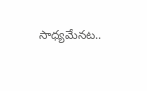సాధ్యమేనట..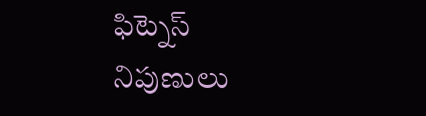ఫిట్నెస్ నిపుణులు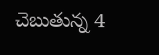చెబుతున్న 4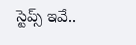స్టెప్స్ ఇవే..